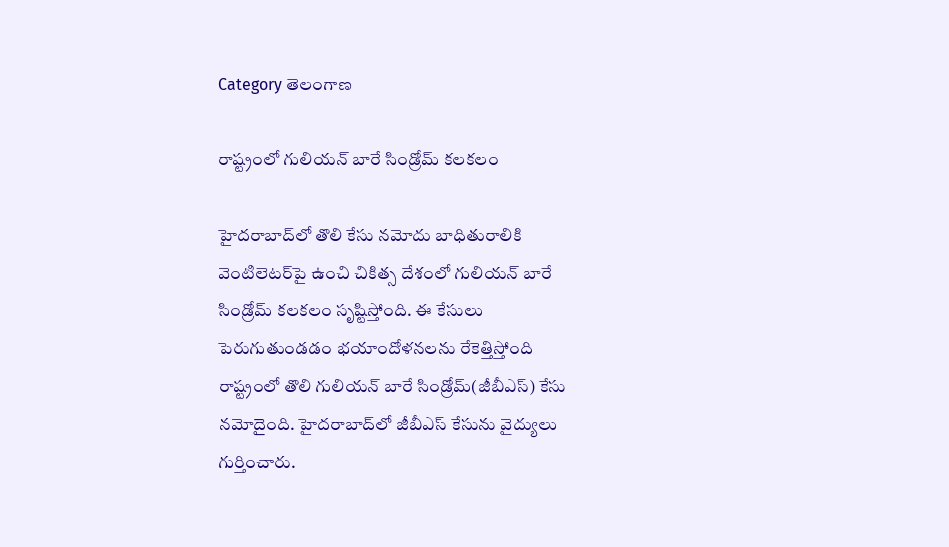Category తెలంగాణ

రాష్ట్రంలో గులియన్‌ ‌బారే సిండ్రోమ్‌ ‌క‌ల‌క‌లం

హైద‌రాబాద్‌లో తొలి కేసు న‌మోదు బాధితురాలికి వెంటిలెట‌ర్‌పై ఉంచి చికిత్స‌ దేశంలో గులియన్‌ ‌బారే సిండ్రోమ్‌ ‌కలకలం సృష్టిస్తోంది. ఈ కేసులు పెరుగుతుండడం భయాందోళనలను రేకెత్తిస్తోంది రాష్ట్రంలో తొలి గులియన్‌ ‌బారే సిండ్రోమ్‌(జీబీఎస్‌) కేసు నమోదైంది. హైదరాబాద్‌లో జీబీఎస్‌ ‌కేసును వైద్యులు గుర్తించారు.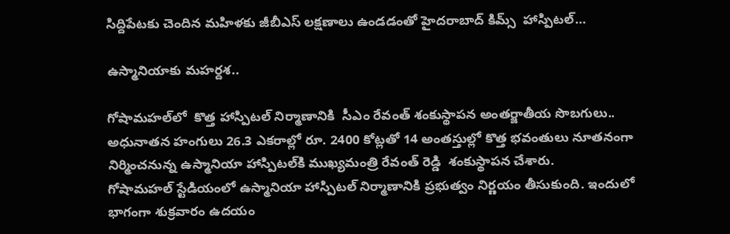సిద్దిపేటకు చెందిన మహిళకు జీబీఎస్‌ ‌లక్షణాలు ఉండడంతో హైదరాబాద్‌ ‌కిమ్స్  హాస్పిట‌ల్…

ఉస్మానియాకు మహర్దశ..

గోషామ‌హ‌ల్‌లో  కొత్త హాస్పిటల్ నిర్మాణానికి  సీఎం రేవంత్‌ శంకుస్థాపన అంతర్జాతీయ సొబగులు.. అధునాతన హంగులు 26.3 ఎకరాల్లో రూ. 2400 కోట్లతో 14 అంతస్తుల్లో కొత్త భ‌వంతులు నూతనంగా నిర్మించనున్న ఉస్మానియా హాస్పిటల్‌కి ముఖ్యమంత్రి రేవంత్‌ ‌రెడ్డి  శంకుస్థాపన చేశారు. గోషామహల్‌ ‌స్టేడియంలో ఉస్మానియా హాస్పిటల్‌ ‌నిర్మాణానికి ప్రభుత్వం నిర్ణయం తీసుకుంది. ఇందులో భాగంగా శుక్రవారం ఉదయం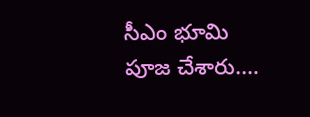సీఎం భూమి పూజ చేశారు.…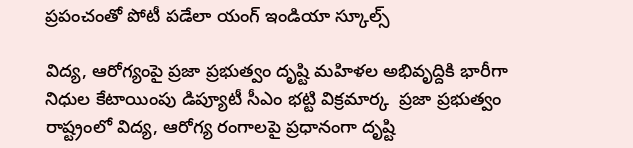ప్రపంచంతో పోటీ ప‌డేలా యంగ్ ఇండియా స్కూల్స్

విద్య, ఆరోగ్యంపై ప్రజా ప్రభుత్వం దృష్టి మహిళల అభివృద్దికి భారీగా నిధుల కేటాయింపు డిప్యూటీ సీఎం భట్టి విక్రమార్క  ప్రజా ప్రభుత్వం రాష్ట్రంలో విద్య, ఆరోగ్య రంగాలపై ప్రధానంగా దృష్టి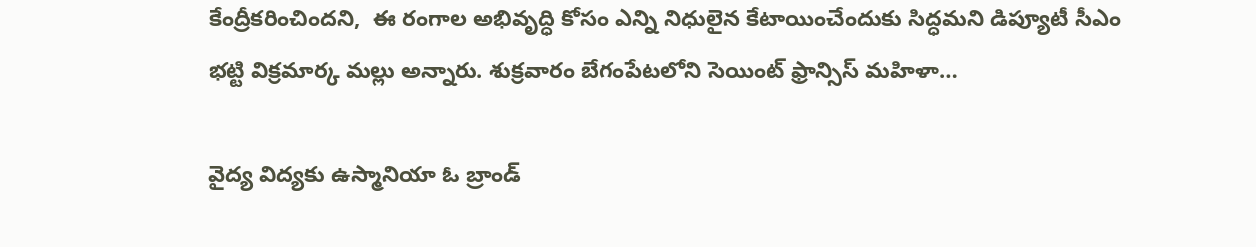కేంద్రీకరించింద‌ని,  ఈ రంగాల అభివృద్ధి కోసం ఎన్ని నిధులైన కేటాయించేందుకు సిద్ధమ‌ని డిప్యూటీ సీఎం భట్టి విక్రమార్క మల్లు అన్నారు. శుక్రవారం బేగంపేటలోని సెయింట్ ఫ్రాన్సిస్ మహిళా…

వైద్య విద్యకు ఉస్మానియా ఓ బ్రాండ్‌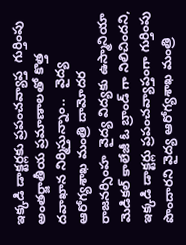ఇక్కడి డాక్టర్లకు ప్రపంచవ్యాప్త  గుర్తింపు    అంతర్జాతీయ ప్రమాణాలతో కొత్త దవాఖాన నిర్మిస్తున్నాం..   వైద్య‌ ఆరోగ్యశాఖ మంత్రి దామోదర రాజనర్సింహ  వైద్య విద్యకు ఉస్మానియా మెడికల్ కాలేజీ ఓ బ్రాండ్ గా నిలిచిందని, ఇక్కడి డాక్టర్లు ప్రపంచవ్యాప్తంగా గుర్తింపు పొందారని వైద్య‌ ఆరోగ్యశాఖ మంత్రి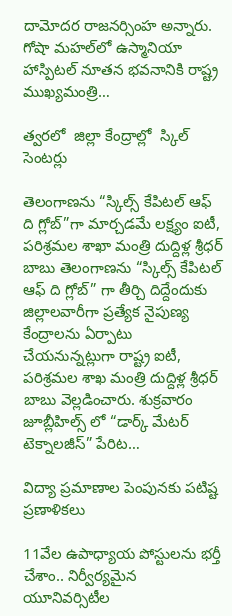దామోదర రాజనర్సింహ అన్నారు. గోషా మహల్‌లో ఉస్మానియా హాస్పిట‌ల్‌ నూతన భవనానికి రాష్ట్ర ముఖ్యమంత్రి…

త్వర‌లో  జిల్లా కేంద్రాల్లో  స్కిల్ సెంటర్లు

తెలంగాణను “స్కిల్స్ కేపిట‌ల్ ఆఫ్ ది గ్లోబ్”గా మార్చ‌డ‌మే ల‌క్ష్యం ఐటీ, ప‌రిశ్ర‌మ‌ల శాఖా మంత్రి దుద్దిళ్ల శ్రీధ‌ర్ బాబు తెలంగాణను “స్కిల్స్ కేపిట‌ల్ ఆఫ్ ది గ్లోబ్” గా తీర్చి దిద్దేందుకు జిల్లాల‌వారీగా ప్ర‌త్యేక నైపుణ్య‌ కేంద్రాల‌ను ఏర్పాటు చేయ‌నున్న‌ట్లుగా రాష్ట్ర ఐటీ, ప‌రిశ్ర‌మ‌ల శాఖ మంత్రి దుద్దిళ్ల‌ శ్రీధ‌ర్ బాబు వెల్ల‌డించారు. శుక్ర‌వారం జూబ్లీహిల్స్ లో “డార్క్ మేట‌ర్ టెక్నాల‌జీస్” పేరిట…

విద్యా ప్రమాణాల పెంపున‌కు ప‌టిష్ట ప్ర‌ణాళిక‌లు

11వేల ఉపాధ్యాయ పోస్టులను భ‌ర్తీ చేశాం.. నిర్వీర్యమైన‌ యూనివ‌ర్సిటీల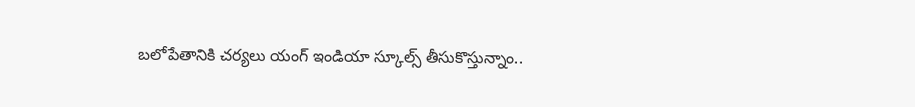బ‌లోపేతానికి చ‌ర్యలు యంగ్ ఇండియా స్కూల్స్ తీసుకొస్తున్నాం..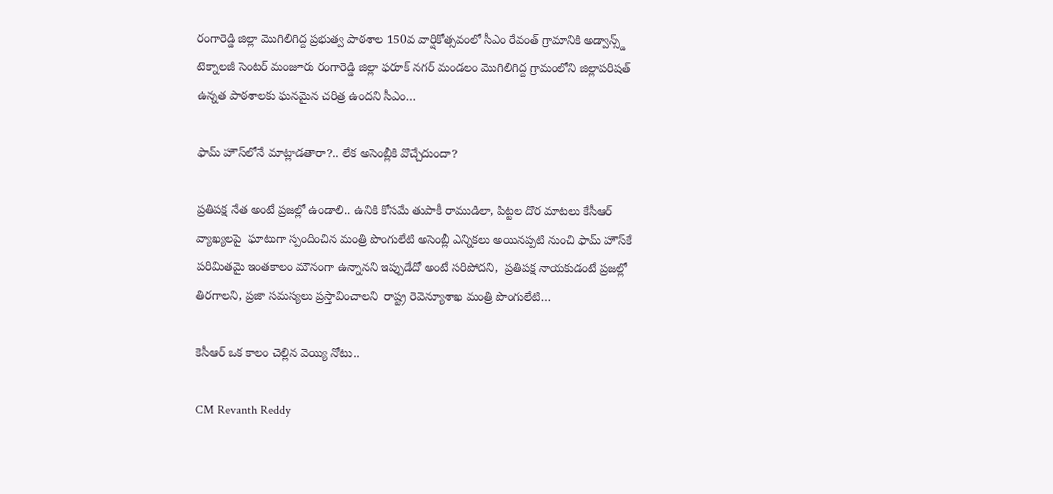రంగారెడ్డి జిల్లా మొగిలిగిద్ద ప్ర‌భుత్వ పాఠ‌శాల 150వ వార్షికోత్స‌వంలో సీఎం రేవంత్‌ గ్రామానికి అడ్వాన్స్డ్ టెక్నాలజీ సెంటర్ మంజూరు రంగారెడ్డి జిల్లా ఫరూక్ నగర్ మండలం మొగిలిగిద్ద గ్రామంలోని జిల్లాపరిషత్ ఉన్నత పాఠశాలకు ఘ‌న‌మైన చ‌రిత్ర ఉంద‌ని సీఎం…

ఫామ్ హౌస్‌లోనే మాట్లాడతారా?.. లేక అసెంబ్లీకి వొచ్చేదుందా?

ప్ర‌తిప‌క్ష నేత అంటే ప్ర‌జ‌ల్లో ఉండాలి.. ఉనికి కోస‌మే తుపాకీ రాముడిలా, పిట్ట‌ల దొర మాట‌లు కేసీఆర్ వ్యాఖ్యలపై  ఘాటుగా స్పందించిన మంత్రి పొంగులేటి అసెంబ్లీ ఎన్నిక‌లు అయిన‌ప్ప‌టి నుంచి ఫామ్ హౌస్‌కే పరిమితమై ఇంతకాలం మౌనంగా ఉన్నానని ఇప్పుడేదో అంటే సరిపోదని,  ప్రతిపక్ష నాయకుడంటే ప్రజల్లో తిరగాల‌ని, ప్రజా సమస్యలు ప్రస్తావించాలని  రాష్ట్ర రెవెన్యూశాఖ మంత్రి పొంగులేటి…

కెసీఆర్ ఒక‌ కాలం చెల్లిన వెయ్యి నోటు..

CM Revanth Reddy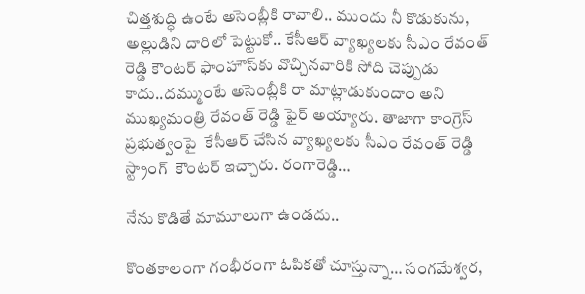చిత్తశుద్ధి ఉంటే అసెంబ్లీకి రావాలి.. ముందు నీ కొడుకును, అల్లుడిని దారిలో పెట్టుకో.. కేసీఆర్ వ్యాఖ్యలకు సీఎం రేవంత్ రెడ్డి కౌంటర్ ఫాంహౌస్‌కు వొచ్చిన‌వారికి సోది చెప్పుడు కాదు..దమ్ముంటే అసెంబ్లీకి రా మాట్లాడుకుందాం అని ముఖ్య‌మంత్రి రేవంత్ రెడ్డి ఫైర్ అయ్యారు. తాజాగా కాంగ్రెస్ ప్ర‌భుత్వంపై  కేసీఆర్ చేసిన‌ వ్యాఖ్యలకు సీఎం రేవంత్ రెడ్డి స్ట్రాంగ్‌  కౌంటర్ ఇచ్చారు. రంగారెడ్డి…

నేను కొడితే మామూలుగా ఉండదు..

కొంతకాలంగా గంభీరంగా ఓపికతో చూస్తున్నా… సంగమేశ్వర,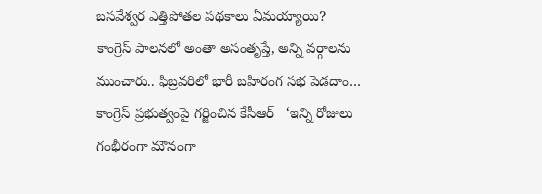బసవేశ్వర ఎత్తిపోతల పథకాలు ఏమయ్యాయి? కాంగ్రెస్‌ ‌పాలనలో అంతా అసంతృప్తే, అన్ని వర్గాలను ముంచారు.. ఫిబ్రవరిలో భారీ బహిరంగ సభ పెడదాం… కాంగ్రెస్‌ ‌ప్రభుత్వంపై గర్జించిన కేసీఆర్‌   ‘ఇన్ని రోజులు గంభీరంగా మౌనంగా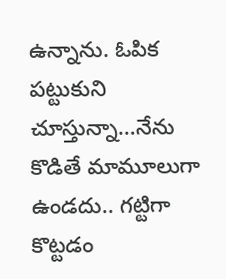ఉన్నాను. ఓపిక పట్టుకుని చూస్తున్నా…నేను కొడితే మామూలుగా ఉండదు.. గట్టిగా కొట్టడం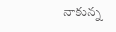నాకున్న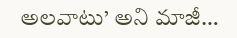అలవాటు’ అని మాజీ…